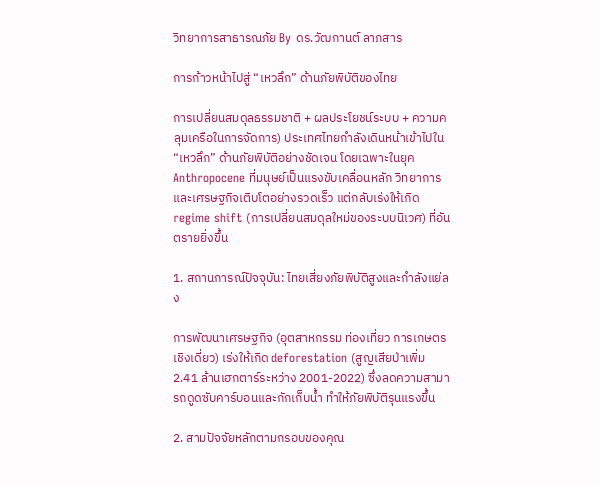วิทยาการสาธารณภัย By ดร.วัฒกานต์ ลาภสาร

การก้าวหน้าไปสู่ “เหวลึก” ด้านภัยพิบัติของไทย

การเปลี่ยนสมดุลธรรมชาติ + ผลประโยชน์ระบบ + ความคลุมเครือในการจัดการ) ประเทศไทยกำลังเดินหน้าเข้าไปใน “เหวลึก” ด้านภัยพิบัติอย่างชัดเจน โดยเฉพาะในยุค Anthropocene ที่มนุษย์เป็นแรงขับเคลื่อนหลัก วิทยาการและเศรษฐกิจเติบโตอย่างรวดเร็ว แต่กลับเร่งให้เกิด regime shift (การเปลี่ยนสมดุลใหม่ของระบบนิเวศ) ที่อันตรายยิ่งขึ้น

1. สถานการณ์ปัจจุบัน: ไทยเสี่ยงภัยพิบัติสูงและกำลังแย่ลง

การพัฒนาเศรษฐกิจ (อุตสาหกรรม ท่องเที่ยว การเกษตรเชิงเดี่ยว) เร่งให้เกิด deforestation (สูญเสียป่าเพิ่ม 2.41 ล้านเฮกตาร์ระหว่าง 2001-2022) ซึ่งลดความสามารถดูดซับคาร์บอนและกักเก็บน้ำ ทำให้ภัยพิบัติรุนแรงขึ้น

2. สามปัจจัยหลักตามกรอบของคุณ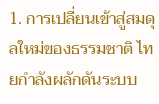1. การเปลี่ยนเข้าสู่สมดุลใหม่ของธรรมชาติ ไทยกำลังผลักดันระบบ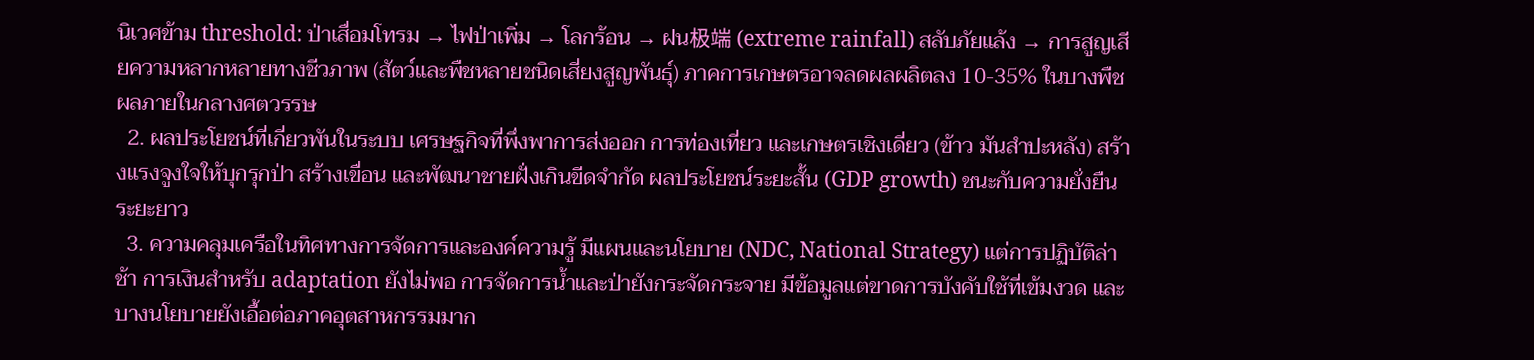นิเวศข้าม threshold: ป่าเสื่อมโทรม → ไฟป่าเพิ่ม → โลกร้อน → ฝน极端 (extreme rainfall) สลับภัยแล้ง → การสูญเสียความหลากหลายทางชีวภาพ (สัตว์และพืชหลายชนิดเสี่ยงสูญพันธุ์) ภาคการเกษตรอาจลดผลผลิตลง 10-35% ในบางพืชผลภายในกลางศตวรรษ
  2. ผลประโยชน์ที่เกี่ยวพันในระบบ เศรษฐกิจที่พึ่งพาการส่งออก การท่องเที่ยว และเกษตรเชิงเดี่ยว (ข้าว มันสำปะหลัง) สร้างแรงจูงใจให้บุกรุกป่า สร้างเขื่อน และพัฒนาชายฝั่งเกินขีดจำกัด ผลประโยชน์ระยะสั้น (GDP growth) ชนะกับความยั่งยืนระยะยาว
  3. ความคลุมเครือในทิศทางการจัดการและองค์ความรู้ มีแผนและนโยบาย (NDC, National Strategy) แต่การปฏิบัติล่าช้า การเงินสำหรับ adaptation ยังไม่พอ การจัดการน้ำและป่ายังกระจัดกระจาย มีข้อมูลแต่ขาดการบังคับใช้ที่เข้มงวด และบางนโยบายยังเอื้อต่อภาคอุตสาหกรรมมาก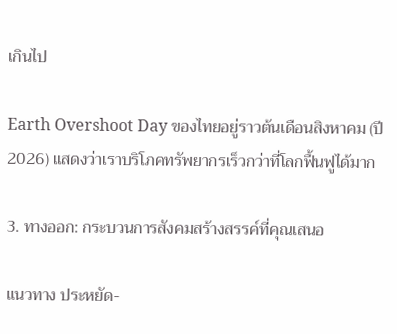เกินไป

Earth Overshoot Day ของไทยอยู่ราวต้นเดือนสิงหาคม (ปี 2026) แสดงว่าเราบริโภคทรัพยากรเร็วกว่าที่โลกฟื้นฟูได้มาก

3. ทางออก: กระบวนการสังคมสร้างสรรค์ที่คุณเสนอ

แนวทาง ประหยัด-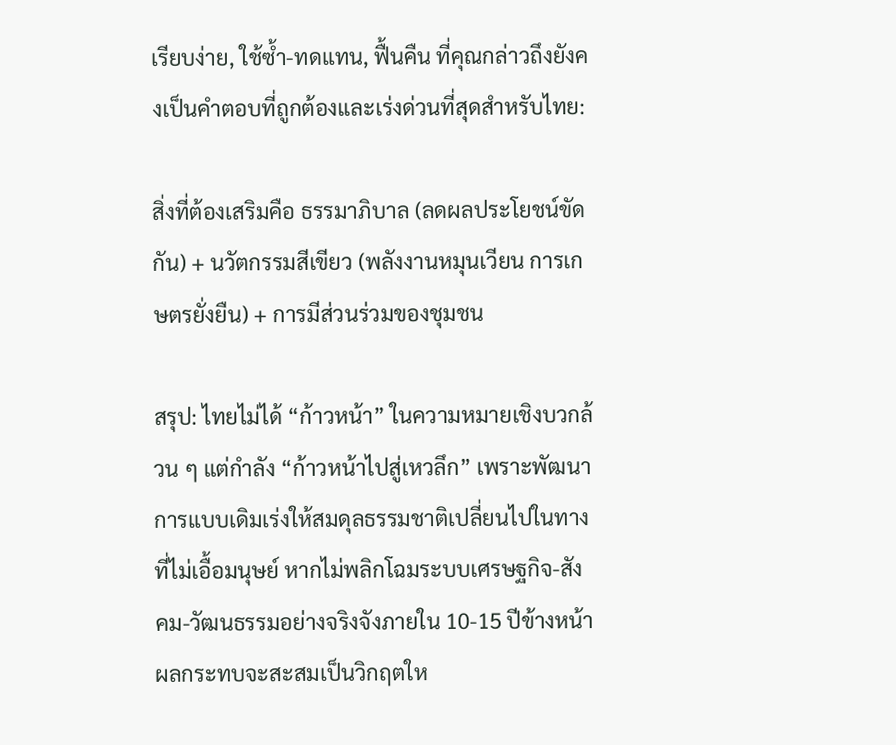เรียบง่าย, ใช้ซ้ำ-ทดแทน, ฟื้นคืน ที่คุณกล่าวถึงยังคงเป็นคำตอบที่ถูกต้องและเร่งด่วนที่สุดสำหรับไทย:

สิ่งที่ต้องเสริมคือ ธรรมาภิบาล (ลดผลประโยชน์ขัดกัน) + นวัตกรรมสีเขียว (พลังงานหมุนเวียน การเกษตรยั่งยืน) + การมีส่วนร่วมของชุมชน

สรุป: ไทยไม่ได้ “ก้าวหน้า” ในความหมายเชิงบวกล้วน ๆ แต่กำลัง “ก้าวหน้าไปสู่เหวลึก” เพราะพัฒนาการแบบเดิมเร่งให้สมดุลธรรมชาติเปลี่ยนไปในทางที่ไม่เอื้อมนุษย์ หากไม่พลิกโฉมระบบเศรษฐกิจ-สังคม-วัฒนธรรมอย่างจริงจังภายใน 10-15 ปีข้างหน้า ผลกระทบจะสะสมเป็นวิกฤตให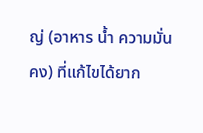ญ่ (อาหาร น้ำ ความมั่นคง) ที่แก้ไขได้ยาก